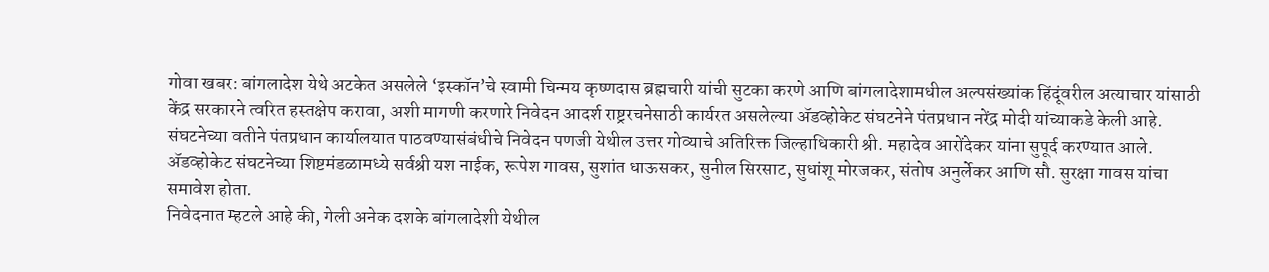गोवा खबर: बांगलादेश येथे अटकेत असलेले ‘इस्कॉन’चे स्वामी चिन्मय कृष्णदास ब्रह्मचारी यांची सुटका करणे आणि बांगलादेशामधील अल्पसंख्यांक हिंदूंवरील अत्याचार यांसाठी केंद्र सरकारने त्वरित हस्तक्षेप करावा, अशी मागणी करणारे निवेदन आदर्श राष्ट्ररचनेसाठी कार्यरत असलेल्या ॲडव्होकेट संघटनेने पंतप्रधान नरेंद्र मोदी यांच्याकडे केली आहे. संघटनेच्या वतीने पंतप्रधान कार्यालयात पाठवण्यासंबंधीचे निवेदन पणजी येथील उत्तर गोव्याचे अतिरिक्त जिल्हाधिकारी श्री. महादेव आरोंदेकर यांना सुपूर्द करण्यात आले. ॲडव्होकेट संघटनेच्या शिष्टमंडळामध्ये सर्वश्री यश नाईक, रूपेश गावस, सुशांत धाऊसकर, सुनील सिरसाट, सुधांशू मोरजकर, संतोष अनुर्लेकर आणि सौ. सुरक्षा गावस यांचा समावेश होता.
निवेदनात म्हटले आहे की, गेली अनेक दशके बांगलादेशी येथील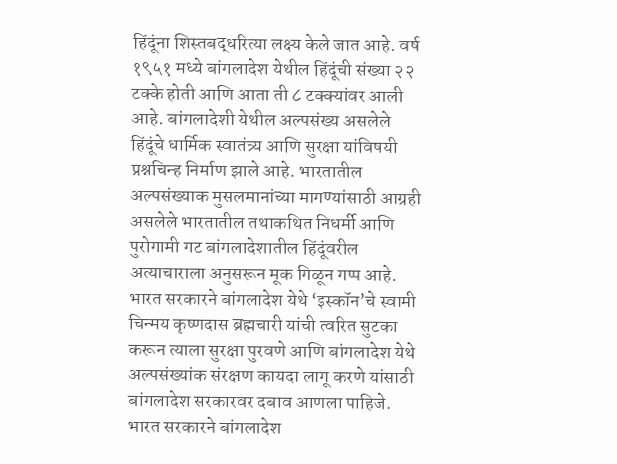हिंदूंना शिस्तबद्धरित्या लक्ष्य केले जात आहे. वर्ष १९५१ मध्ये बांगलादेश येथील हिंदूंची संख्या २२ टक्के होती आणि आता ती ८ टक्क्यांवर आली आहे. बांगलादेशी येथील अल्पसंख्य असलेले हिंदूंचे धार्मिक स्वातंत्र्य आणि सुरक्षा यांविषयी प्रश्नचिन्ह निर्माण झाले आहे. भारतातील अल्पसंख्याक मुसलमानांच्या मागण्यांसाठी आग्रही असलेले भारतातील तथाकथित निधर्मी आणि पुरोगामी गट बांगलादेशातील हिंदूंवरील अत्याचाराला अनुसरून मूक गिळून गप्प आहे. भारत सरकारने बांगलादेश येथे ‘इस्कॉन’चे स्वामी चिन्मय कृष्णदास ब्रह्मचारी यांची त्वरित सुटका करून त्याला सुरक्षा पुरवणे आणि बांगलादेश येथे अल्पसंख्यांक संरक्षण कायदा लागू करणे यांसाठी बांगलादेश सरकारवर दबाव आणला पाहिजे. भारत सरकारने बांगलादेश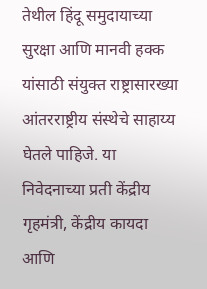तेथील हिंदू समुदायाच्या सुरक्षा आणि मानवी हक्क यांसाठी संयुक्त राष्ट्रासारख्या आंतरराष्ट्रीय संस्थेचे साहाय्य घेतले पाहिजे. या निवेदनाच्या प्रती केंद्रीय गृहमंत्री, केंद्रीय कायदा आणि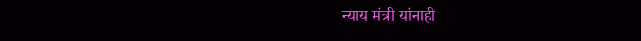न्याय मंत्री यांनाही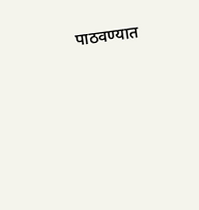पाठवण्यात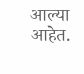आल्या आहेत.